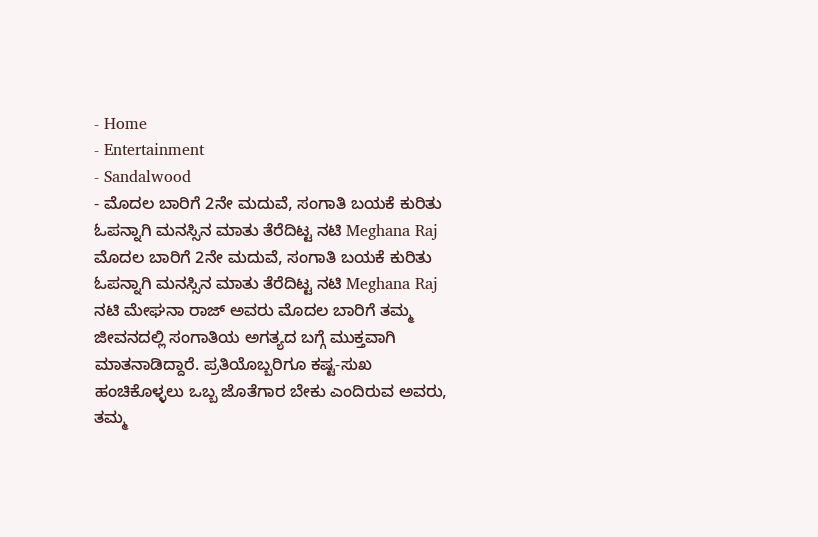- Home
- Entertainment
- Sandalwood
- ಮೊದಲ ಬಾರಿಗೆ 2ನೇ ಮದುವೆ, ಸಂಗಾತಿ ಬಯಕೆ ಕುರಿತು ಓಪನ್ನಾಗಿ ಮನಸ್ಸಿನ ಮಾತು ತೆರೆದಿಟ್ಟ ನಟಿ Meghana Raj
ಮೊದಲ ಬಾರಿಗೆ 2ನೇ ಮದುವೆ, ಸಂಗಾತಿ ಬಯಕೆ ಕುರಿತು ಓಪನ್ನಾಗಿ ಮನಸ್ಸಿನ ಮಾತು ತೆರೆದಿಟ್ಟ ನಟಿ Meghana Raj
ನಟಿ ಮೇಘನಾ ರಾಜ್ ಅವರು ಮೊದಲ ಬಾರಿಗೆ ತಮ್ಮ ಜೀವನದಲ್ಲಿ ಸಂಗಾತಿಯ ಅಗತ್ಯದ ಬಗ್ಗೆ ಮುಕ್ತವಾಗಿ ಮಾತನಾಡಿದ್ದಾರೆ. ಪ್ರತಿಯೊಬ್ಬರಿಗೂ ಕಷ್ಟ-ಸುಖ ಹಂಚಿಕೊಳ್ಳಲು ಒಬ್ಬ ಜೊತೆಗಾರ ಬೇಕು ಎಂದಿರುವ ಅವರು, ತಮ್ಮ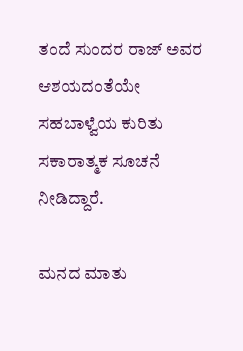ತಂದೆ ಸುಂದರ ರಾಜ್ ಅವರ ಆಶಯದಂತೆಯೇ ಸಹಬಾಳ್ವೆಯ ಕುರಿತು ಸಕಾರಾತ್ಮಕ ಸೂಚನೆ ನೀಡಿದ್ದಾರೆ.

ಮನದ ಮಾತು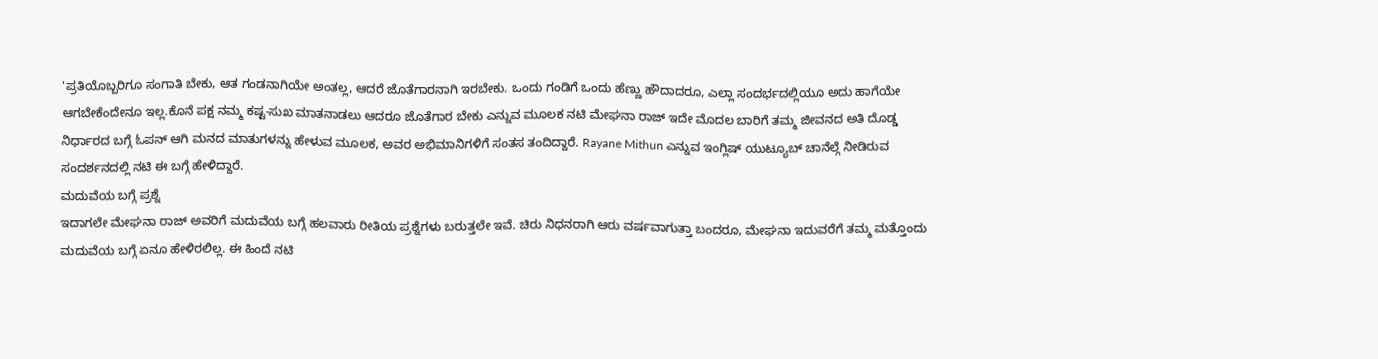'ಪ್ರತಿಯೊಬ್ಬರಿಗೂ ಸಂಗಾತಿ ಬೇಕು, ಆತ ಗಂಡನಾಗಿಯೇ ಅಂತಲ್ಲ, ಆದರೆ ಜೊತೆಗಾರನಾಗಿ ಇರಬೇಕು. ಒಂದು ಗಂಡಿಗೆ ಒಂದು ಹೆಣ್ಣು ಹೌದಾದರೂ, ಎಲ್ಲಾ ಸಂದರ್ಭದಲ್ಲಿಯೂ ಅದು ಹಾಗೆಯೇ ಆಗಬೇಕೆಂದೇನೂ ಇಲ್ಲ.ಕೊನೆ ಪಕ್ಷ ನಮ್ಮ ಕಷ್ಟ-ಸುಖ ಮಾತನಾಡಲು ಆದರೂ ಜೊತೆಗಾರ ಬೇಕು ಎನ್ನುವ ಮೂಲಕ ನಟಿ ಮೇಘನಾ ರಾಜ್ ಇದೇ ಮೊದಲ ಬಾರಿಗೆ ತಮ್ಮ ಜೀವನದ ಅತಿ ದೊಡ್ಡ ನಿರ್ಧಾರದ ಬಗ್ಗೆ ಓಪನ್ ಆಗಿ ಮನದ ಮಾತುಗಳನ್ನು ಹೇಳುವ ಮೂಲಕ, ಅವರ ಅಭಿಮಾನಿಗಳಿಗೆ ಸಂತಸ ತಂದಿದ್ದಾರೆ. Rayane Mithun ಎನ್ನುವ ಇಂಗ್ಲಿಷ್ ಯುಟ್ಯೂಬ್ ಚಾನೆಲ್ಗೆ ನೀಡಿರುವ ಸಂದರ್ಶನದಲ್ಲಿ ನಟಿ ಈ ಬಗ್ಗೆ ಹೇಳಿದ್ದಾರೆ.
ಮದುವೆಯ ಬಗ್ಗೆ ಪ್ರಶ್ನೆ
ಇದಾಗಲೇ ಮೇಘನಾ ರಾಜ್ ಅವರಿಗೆ ಮದುವೆಯ ಬಗ್ಗೆ ಹಲವಾರು ರೀತಿಯ ಪ್ರಶ್ನೆಗಳು ಬರುತ್ತಲೇ ಇವೆ. ಚಿರು ನಿಧನರಾಗಿ ಆರು ವರ್ಷವಾಗುತ್ತಾ ಬಂದರೂ, ಮೇಘನಾ ಇದುವರೆಗೆ ತಮ್ಮ ಮತ್ತೊಂದು ಮದುವೆಯ ಬಗ್ಗೆ ಏನೂ ಹೇಳಿರಲಿಲ್ಲ. ಈ ಹಿಂದೆ ನಟಿ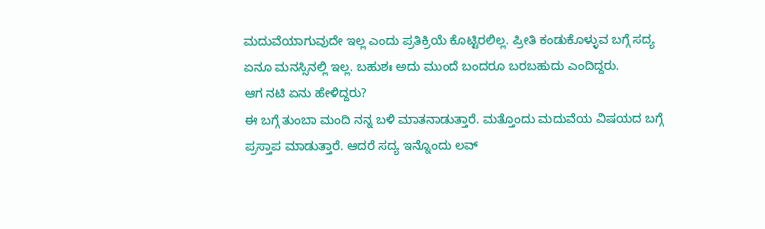ಮದುವೆಯಾಗುವುದೇ ಇಲ್ಲ ಎಂದು ಪ್ರತಿಕ್ರಿಯೆ ಕೊಟ್ಟಿರಲಿಲ್ಲ. ಪ್ರೀತಿ ಕಂಡುಕೊಳ್ಳುವ ಬಗ್ಗೆ ಸದ್ಯ ಏನೂ ಮನಸ್ಸಿನಲ್ಲಿ ಇಲ್ಲ. ಬಹುಶಃ ಅದು ಮುಂದೆ ಬಂದರೂ ಬರಬಹುದು ಎಂದಿದ್ದರು.
ಆಗ ನಟಿ ಏನು ಹೇಳಿದ್ದರು?
ಈ ಬಗ್ಗೆ ತುಂಬಾ ಮಂದಿ ನನ್ನ ಬಳಿ ಮಾತನಾಡುತ್ತಾರೆ. ಮತ್ತೊಂದು ಮದುವೆಯ ವಿಷಯದ ಬಗ್ಗೆ ಪ್ರಸ್ತಾಪ ಮಾಡುತ್ತಾರೆ. ಆದರೆ ಸದ್ಯ ಇನ್ನೊಂದು ಲವ್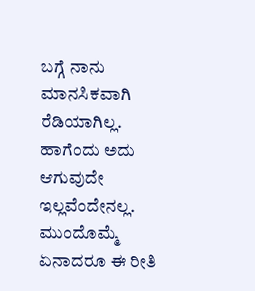ಬಗ್ಗೆ ನಾನು ಮಾನಸಿಕವಾಗಿ ರೆಡಿಯಾಗಿಲ್ಲ. ಹಾಗೆಂದು ಅದು ಆಗುವುದೇ ಇಲ್ಲವೆಂದೇನಲ್ಲ. ಮುಂದೊಮ್ಮೆ ಏನಾದರೂ ಈ ರೀತಿ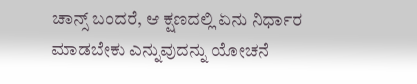ಚಾನ್ಸ್ ಬಂದರೆ, ಆ ಕ್ಷಣದಲ್ಲಿ ಏನು ನಿರ್ಧಾರ ಮಾಡಬೇಕು ಎನ್ನುವುದನ್ನು ಯೋಚನೆ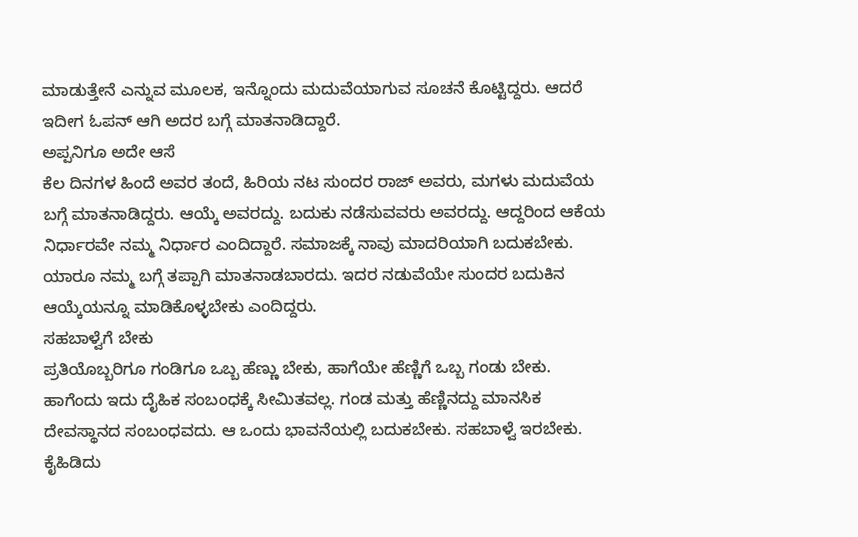ಮಾಡುತ್ತೇನೆ ಎನ್ನುವ ಮೂಲಕ, ಇನ್ನೊಂದು ಮದುವೆಯಾಗುವ ಸೂಚನೆ ಕೊಟ್ಟಿದ್ದರು. ಆದರೆ ಇದೀಗ ಓಪನ್ ಆಗಿ ಅದರ ಬಗ್ಗೆ ಮಾತನಾಡಿದ್ದಾರೆ.
ಅಪ್ಪನಿಗೂ ಅದೇ ಆಸೆ
ಕೆಲ ದಿನಗಳ ಹಿಂದೆ ಅವರ ತಂದೆ, ಹಿರಿಯ ನಟ ಸುಂದರ ರಾಜ್ ಅವರು, ಮಗಳು ಮದುವೆಯ ಬಗ್ಗೆ ಮಾತನಾಡಿದ್ದರು. ಆಯ್ಕೆ ಅವರದ್ದು. ಬದುಕು ನಡೆಸುವವರು ಅವರದ್ದು. ಆದ್ದರಿಂದ ಆಕೆಯ ನಿರ್ಧಾರವೇ ನಮ್ಮ ನಿರ್ಧಾರ ಎಂದಿದ್ದಾರೆ. ಸಮಾಜಕ್ಕೆ ನಾವು ಮಾದರಿಯಾಗಿ ಬದುಕಬೇಕು. ಯಾರೂ ನಮ್ಮ ಬಗ್ಗೆ ತಪ್ಪಾಗಿ ಮಾತನಾಡಬಾರದು. ಇದರ ನಡುವೆಯೇ ಸುಂದರ ಬದುಕಿನ ಆಯ್ಕೆಯನ್ನೂ ಮಾಡಿಕೊಳ್ಳಬೇಕು ಎಂದಿದ್ದರು.
ಸಹಬಾಳ್ವೆಗೆ ಬೇಕು
ಪ್ರತಿಯೊಬ್ಬರಿಗೂ ಗಂಡಿಗೂ ಒಬ್ಬ ಹೆಣ್ಣು ಬೇಕು, ಹಾಗೆಯೇ ಹೆಣ್ಣಿಗೆ ಒಬ್ಬ ಗಂಡು ಬೇಕು. ಹಾಗೆಂದು ಇದು ದೈಹಿಕ ಸಂಬಂಧಕ್ಕೆ ಸೀಮಿತವಲ್ಲ. ಗಂಡ ಮತ್ತು ಹೆಣ್ಣಿನದ್ದು ಮಾನಸಿಕ ದೇವಸ್ಥಾನದ ಸಂಬಂಧವದು. ಆ ಒಂದು ಭಾವನೆಯಲ್ಲಿ ಬದುಕಬೇಕು. ಸಹಬಾಳ್ವೆ ಇರಬೇಕು. ಕೈಹಿಡಿದು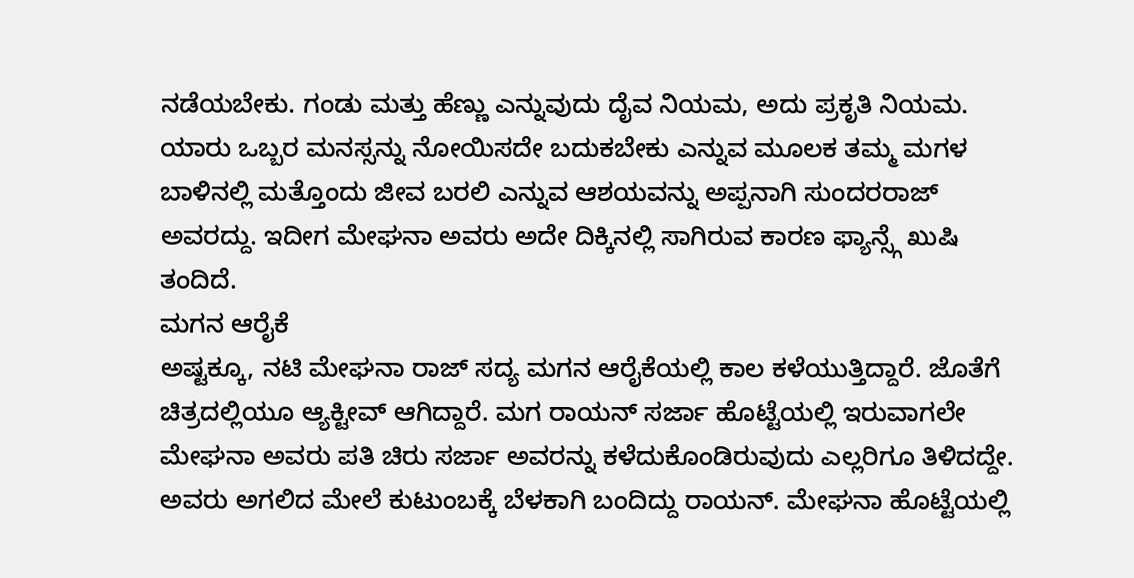ನಡೆಯಬೇಕು. ಗಂಡು ಮತ್ತು ಹೆಣ್ಣು ಎನ್ನುವುದು ದೈವ ನಿಯಮ, ಅದು ಪ್ರಕೃತಿ ನಿಯಮ. ಯಾರು ಒಬ್ಬರ ಮನಸ್ಸನ್ನು ನೋಯಿಸದೇ ಬದುಕಬೇಕು ಎನ್ನುವ ಮೂಲಕ ತಮ್ಮ ಮಗಳ ಬಾಳಿನಲ್ಲಿ ಮತ್ತೊಂದು ಜೀವ ಬರಲಿ ಎನ್ನುವ ಆಶಯವನ್ನು ಅಪ್ಪನಾಗಿ ಸುಂದರರಾಜ್ ಅವರದ್ದು. ಇದೀಗ ಮೇಘನಾ ಅವರು ಅದೇ ದಿಕ್ಕಿನಲ್ಲಿ ಸಾಗಿರುವ ಕಾರಣ ಫ್ಯಾನ್ಸ್ಗೆ ಖುಷಿ ತಂದಿದೆ.
ಮಗನ ಆರೈಕೆ
ಅಷ್ಟಕ್ಕೂ, ನಟಿ ಮೇಘನಾ ರಾಜ್ ಸದ್ಯ ಮಗನ ಆರೈಕೆಯಲ್ಲಿ ಕಾಲ ಕಳೆಯುತ್ತಿದ್ದಾರೆ. ಜೊತೆಗೆ ಚಿತ್ರದಲ್ಲಿಯೂ ಆ್ಯಕ್ಟೀವ್ ಆಗಿದ್ದಾರೆ. ಮಗ ರಾಯನ್ ಸರ್ಜಾ ಹೊಟ್ಟೆಯಲ್ಲಿ ಇರುವಾಗಲೇ ಮೇಘನಾ ಅವರು ಪತಿ ಚಿರು ಸರ್ಜಾ ಅವರನ್ನು ಕಳೆದುಕೊಂಡಿರುವುದು ಎಲ್ಲರಿಗೂ ತಿಳಿದದ್ದೇ. ಅವರು ಅಗಲಿದ ಮೇಲೆ ಕುಟುಂಬಕ್ಕೆ ಬೆಳಕಾಗಿ ಬಂದಿದ್ದು ರಾಯನ್. ಮೇಘನಾ ಹೊಟ್ಟೆಯಲ್ಲಿ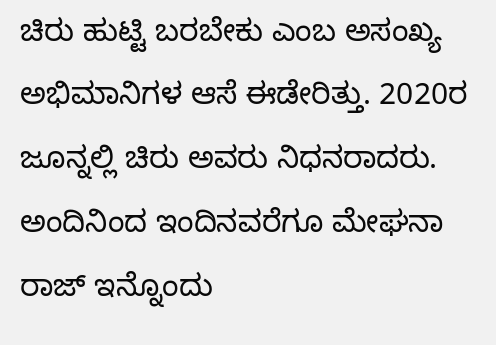ಚಿರು ಹುಟ್ಟಿ ಬರಬೇಕು ಎಂಬ ಅಸಂಖ್ಯ ಅಭಿಮಾನಿಗಳ ಆಸೆ ಈಡೇರಿತ್ತು. 2020ರ ಜೂನ್ನಲ್ಲಿ ಚಿರು ಅವರು ನಿಧನರಾದರು. ಅಂದಿನಿಂದ ಇಂದಿನವರೆಗೂ ಮೇಘನಾ ರಾಜ್ ಇನ್ನೊಂದು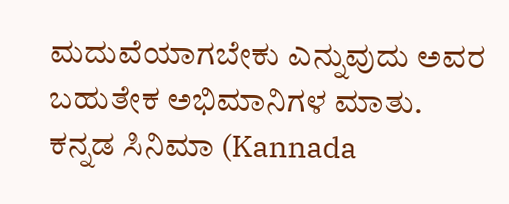ಮದುವೆಯಾಗಬೇಕು ಎನ್ನುವುದು ಅವರ ಬಹುತೇಕ ಅಭಿಮಾನಿಗಳ ಮಾತು.
ಕನ್ನಡ ಸಿನಿಮಾ (Kannada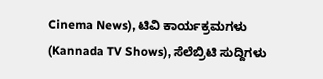Cinema News), ಟಿವಿ ಕಾರ್ಯಕ್ರಮಗಳು (Kannada TV Shows), ಸೆಲೆಬ್ರಿಟಿ ಸುದ್ದಿಗಳು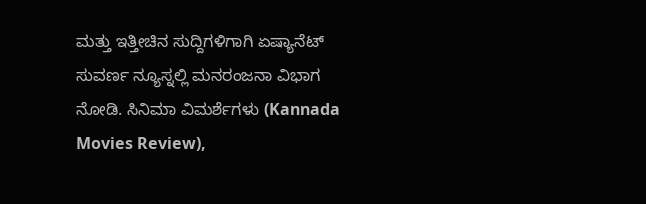ಮತ್ತು ಇತ್ತೀಚಿನ ಸುದ್ದಿಗಳಿಗಾಗಿ ಏಷ್ಯಾನೆಟ್ ಸುವರ್ಣ ನ್ಯೂಸ್ನಲ್ಲಿ ಮನರಂಜನಾ ವಿಭಾಗ ನೋಡಿ. ಸಿನಿಮಾ ವಿಮರ್ಶೆಗಳು (Kannada Movies Review),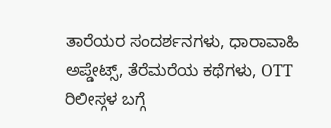ತಾರೆಯರ ಸಂದರ್ಶನಗಳು, ಧಾರಾವಾಹಿ ಅಪ್ಡೇಟ್ಸ್, ತೆರೆಮರೆಯ ಕಥೆಗಳು, OTT ರಿಲೀಸ್ಗಳ ಬಗ್ಗೆ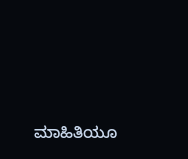ಮಾಹಿತಿಯೂ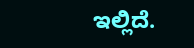ಇಲ್ಲಿದೆ.